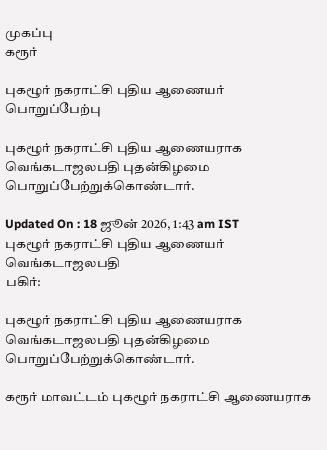முகப்பு
கரூர்

புகழூர் நகராட்சி புதிய ஆணையர் பொறுப்பேற்பு

புகழூர் நகராட்சி புதிய ஆணையராக வெங்கடாஜலபதி புதன்கிழமை பொறுப்பேற்றுக்கொண்டார்.

Updated On : 18 ஜூன் 2026, 1:43 am IST
புகழூர் நகராட்சி புதிய ஆணையர் வெங்கடாஜலபதி
பகிர்:

புகழூர் நகராட்சி புதிய ஆணையராக வெங்கடாஜலபதி புதன்கிழமை பொறுப்பேற்றுக்கொண்டார்.

கரூர் மாவட்டம் புகழூர் நகராட்சி ஆணையராக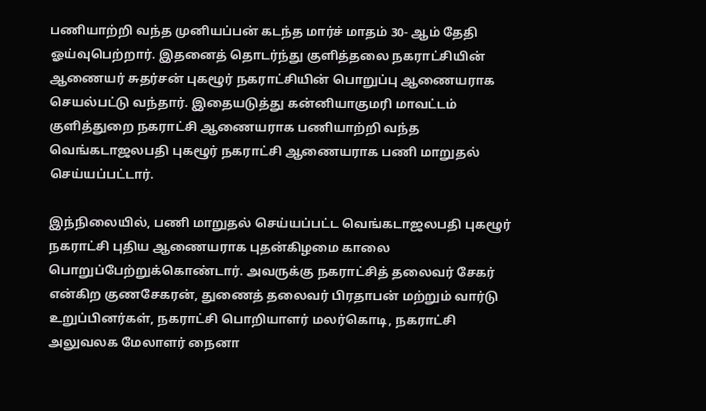பணியாற்றி வந்த முனியப்பன் கடந்த மார்ச் மாதம் 30- ஆம் தேதி ஓய்வுபெற்றார். இதனைத் தொடர்ந்து குளித்தலை நகராட்சியின் ஆணையர் சுதர்சன் புகழூர் நகராட்சியின் பொறுப்பு ஆணையராக செயல்பட்டு வந்தார். இதையடுத்து கன்னியாகுமரி மாவட்டம் குளித்துறை நகராட்சி ஆணையராக பணியாற்றி வந்த வெங்கடாஜலபதி புகழூர் நகராட்சி ஆணையராக பணி மாறுதல் செய்யப்பட்டார்.

இந்நிலையில், பணி மாறுதல் செய்யப்பட்ட வெங்கடாஜலபதி புகழூர் நகராட்சி புதிய ஆணையராக புதன்கிழமை காலை பொறுப்பேற்றுக்கொண்டார். அவருக்கு நகராட்சித் தலைவர் சேகர் என்கிற குணசேகரன், துணைத் தலைவர் பிரதாபன் மற்றும் வார்டு உறுப்பினர்கள், நகராட்சி பொறியாளர் மலர்கொடி, நகராட்சி அலுவலக மேலாளர் நைனா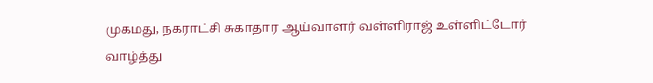முகமது, நகராட்சி சுகாதார ஆய்வாளர் வள்ளிராஜ் உள்ளிட்டோர் வாழ்த்து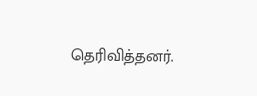தெரிவித்தனர்.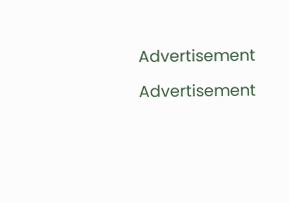Advertisement

Advertisement